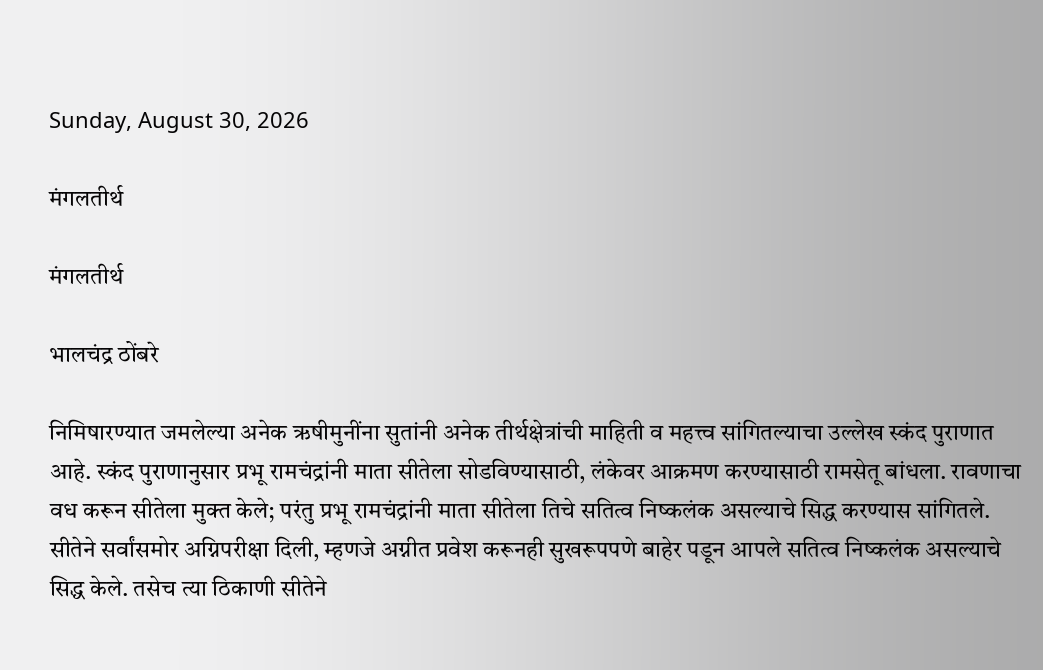Sunday, August 30, 2026

मंगलतीर्थ

मंगलतीर्थ

भालचंद्र ठोंबरे

निमिषारण्यात जमलेल्या अनेक ऋषीमुनींना सुतांनी अनेक तीर्थक्षेत्रांची माहिती व महत्त्व सांगितल्याचा उल्लेख स्कंद पुराणात आहे. स्कंद पुराणानुसार प्रभू रामचंद्रांनी माता सीतेला सोडविण्यासाठी, लंकेवर आक्रमण करण्यासाठी रामसेतू बांधला. रावणाचा वध करून सीतेला मुक्त केले; परंतु प्रभू रामचंद्रांनी माता सीतेला तिचे सतित्व निष्कलंक असल्याचे सिद्ध करण्यास सांगितले. सीतेने सर्वांसमोर अग्निपरीक्षा दिली, म्हणजे अग्नीत प्रवेश करूनही सुखरूपपणे बाहेर पडून आपले सतित्व निष्कलंक असल्याचे सिद्ध केले. तसेच त्या ठिकाणी सीतेने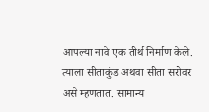आपल्या नावे एक तीर्थ निर्माण केले. त्याला सीताकुंड अथवा सीता सरोवर असे म्हणतात. सामान्य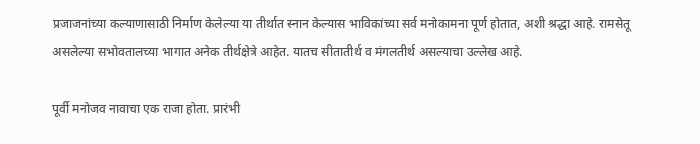प्रजाजनांच्या कल्याणासाठी निर्माण केलेल्या या तीर्थात स्नान केल्यास भाविकांच्या सर्व मनोकामना पूर्ण होतात, अशी श्रद्धा आहे. रामसेतू असलेल्या सभोवतालच्या भागात अनेक तीर्थक्षेत्रे आहेत. यातच सीतातीर्थ व मंगलतीर्थ असल्याचा उल्लेख आहे.

पूर्वी मनोजव नावाचा एक राजा होता. प्रारंभी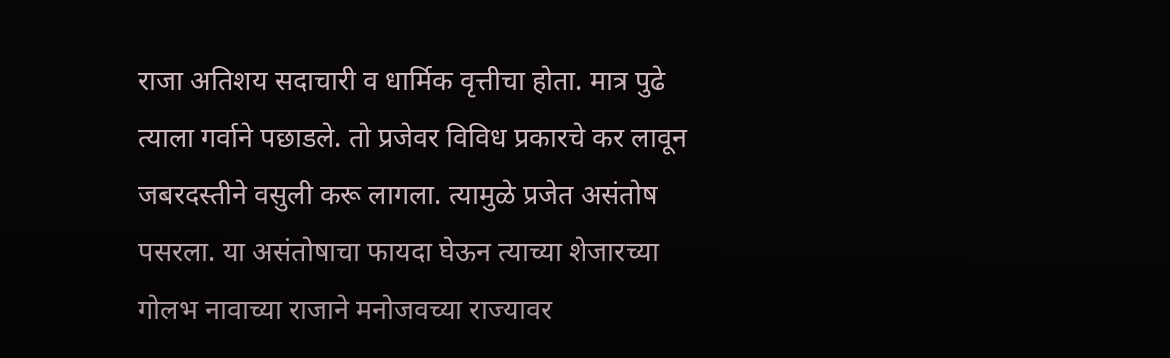राजा अतिशय सदाचारी व धार्मिक वृत्तीचा होता. मात्र पुढे त्याला गर्वाने पछाडले. तो प्रजेवर विविध प्रकारचे कर लावून जबरदस्तीने वसुली करू लागला. त्यामुळे प्रजेत असंतोष पसरला. या असंतोषाचा फायदा घेऊन त्याच्या शेजारच्या गोलभ नावाच्या राजाने मनोजवच्या राज्यावर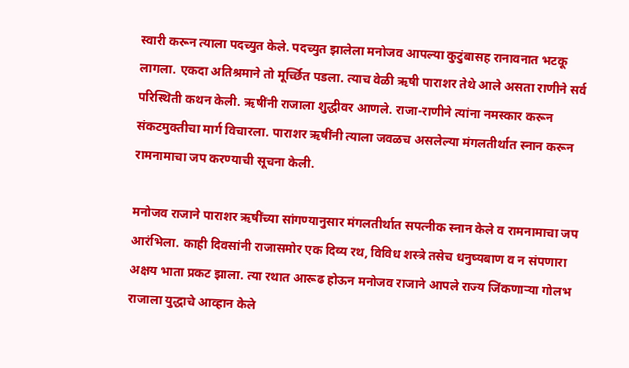स्वारी करून त्याला पदच्युत केले. पदच्युत झालेला मनोजव आपल्या कुटुंबासह रानावनात भटकू लागला. एकदा अतिश्रमाने तो मूर्च्छित पडला. त्याच वेळी ऋषी पाराशर तेथे आले असता राणीने सर्व परिस्थिती कथन केली. ऋषींनी राजाला शुद्धीवर आणले. राजा-राणीने त्यांना नमस्कार करून संकटमुक्तीचा मार्ग विचारला. पाराशर ऋषींनी त्याला जवळच असलेल्या मंगलतीर्थात स्नान करून रामनामाचा जप करण्याची सूचना केली.

मनोजव राजाने पाराशर ऋषींच्या सांगण्यानुसार मंगलतीर्थात सपत्नीक स्नान केले व रामनामाचा जप आरंभिला. काही दिवसांनी राजासमोर एक दिव्य रथ, विविध शस्त्रे तसेच धनुष्यबाण व न संपणारा अक्षय भाता प्रकट झाला. त्या रथात आरूढ होऊन मनोजव राजाने आपले राज्य जिंकणाऱ्या गोलभ राजाला युद्धाचे आव्हान केले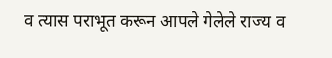व त्यास पराभूत करून आपले गेलेले राज्य व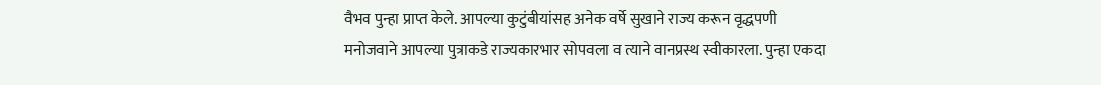वैभव पुन्हा प्राप्त केले. आपल्या कुटुंबीयांसह अनेक वर्षे सुखाने राज्य करून वृद्धपणी मनोजवाने आपल्या पुत्राकडे राज्यकारभार सोपवला व त्याने वानप्रस्थ स्वीकारला. पुन्हा एकदा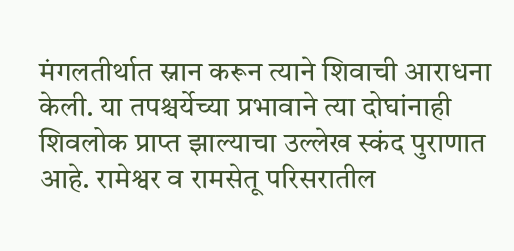मंगलतीर्थात स्नान करून त्याने शिवाची आराधना केली. या तपश्चर्येच्या प्रभावाने त्या दोघांनाही शिवलोक प्राप्त झाल्याचा उल्लेख स्कंद पुराणात आहे. रामेश्वर व रामसेतू परिसरातील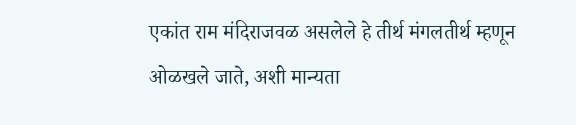एकांत राम मंदिराजवळ असलेले हे तीर्थ मंगलतीर्थ म्हणून ओळखले जाते, अशी मान्यता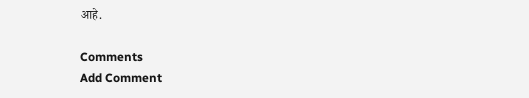आहे.

Comments
Add Comment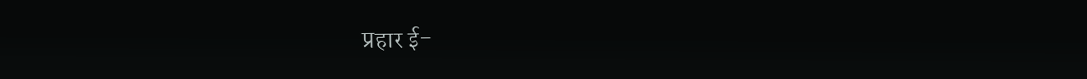प्रहार ई-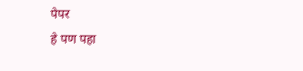पेपर
हे पण पहा